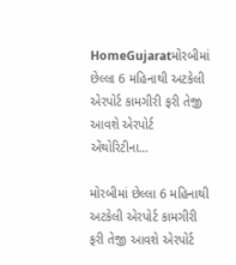HomeGujaratમોરબીમાં છેલ્લા 6 મહિનાથી અટકેલી એરપોર્ટ કામગીરી ફરી તેજી આવશે એરપોર્ટ એંથોરિટીના...

મોરબીમાં છેલ્લા 6 મહિનાથી અટકેલી એરપોર્ટ કામગીરી ફરી તેજી આવશે એરપોર્ટ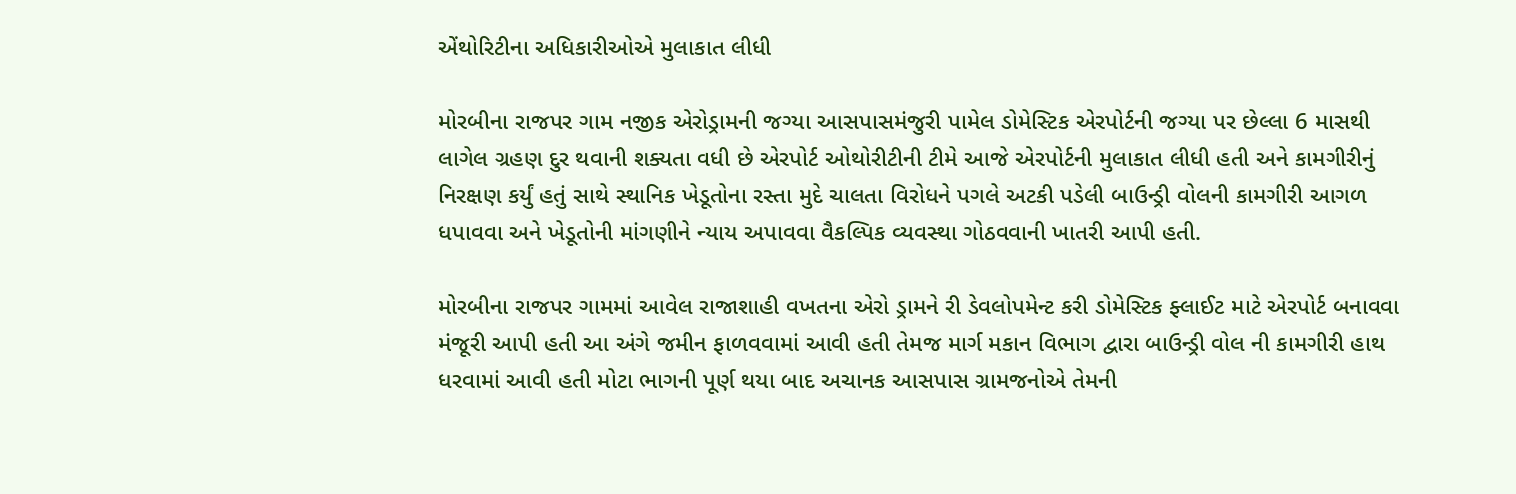એંથોરિટીના અધિકારીઓએ મુલાકાત લીધી

મોરબીના રાજપર ગામ નજીક એરોડ્રામની જગ્યા આસપાસમંજુરી પામેલ ડોમેસ્ટિક એરપોર્ટની જગ્યા પર છેલ્લા 6 માસથી લાગેલ ગ્રહણ દુર થવાની શક્યતા વધી છે એરપોર્ટ ઓથોરીટીની ટીમે આજે એરપોર્ટની મુલાકાત લીધી હતી અને કામગીરીનું નિરક્ષણ કર્યું હતું સાથે સ્થાનિક ખેડૂતોના રસ્તા મુદે ચાલતા વિરોધને પગલે અટકી પડેલી બાઉન્ડ્રી વોલની કામગીરી આગળ ધપાવવા અને ખેડૂતોની માંગણીને ન્યાય અપાવવા વૈકલ્પિક વ્યવસ્થા ગોઠવવાની ખાતરી આપી હતી.

મોરબીના રાજપર ગામમાં આવેલ રાજાશાહી વખતના એરો ડ્રામને રી ડેવલોપમેન્ટ કરી ડોમેસ્ટિક ફ્લાઈટ માટે એરપોર્ટ બનાવવા મંજૂરી આપી હતી આ અંગે જમીન ફાળવવામાં આવી હતી તેમજ માર્ગ મકાન વિભાગ દ્વારા બાઉન્ડ્રી વોલ ની કામગીરી હાથ ધરવામાં આવી હતી મોટા ભાગની પૂર્ણ થયા બાદ અચાનક આસપાસ ગ્રામજનોએ તેમની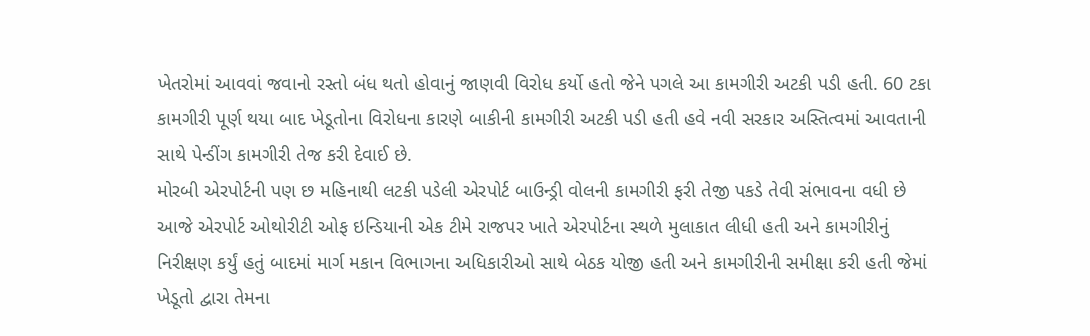ખેતરોમાં આવવાં જવાનો રસ્તો બંધ થતો હોવાનું જાણવી વિરોધ કર્યો હતો જેને પગલે આ કામગીરી અટકી પડી હતી. 60 ટકા કામગીરી પૂર્ણ થયા બાદ ખેડૂતોના વિરોધના કારણે બાકીની કામગીરી અટકી પડી હતી હવે નવી સરકાર અસ્તિત્વમાં આવતાની સાથે પેન્ડીંગ કામગીરી તેજ કરી દેવાઈ છે.
મોરબી એરપોર્ટની પણ છ મહિનાથી લટકી પડેલી એરપોર્ટ બાઉન્ડ્રી વોલની કામગીરી ફરી તેજી પકડે તેવી સંભાવના વધી છે આજે એરપોર્ટ ઓથોરીટી ઓફ ઇન્ડિયાની એક ટીમે રાજપર ખાતે એરપોર્ટના સ્થળે મુલાકાત લીધી હતી અને કામગીરીનું નિરીક્ષણ કર્યું હતું બાદમાં માર્ગ મકાન વિભાગના અધિકારીઓ સાથે બેઠક યોજી હતી અને કામગીરીની સમીક્ષા કરી હતી જેમાં ખેડૂતો દ્વારા તેમના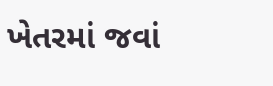ખેતરમાં જવાં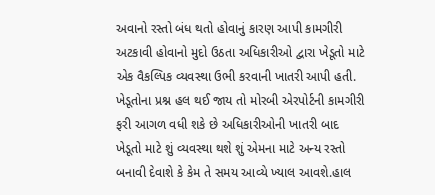અવાનો રસ્તો બંધ થતો હોવાનું કારણ આપી કામગીરી અટકાવી હોવાનો મુદો ઉઠતા અધિકારીઓ દ્વારા ખેડૂતો માટે એક વૈકલ્પિક વ્યવસ્થા ઉભી કરવાની ખાતરી આપી હતી. ખેડૂતોના પ્રશ્ન હલ થઈ જાય તો મોરબી એરપોર્ટની કામગીરી ફરી આગળ વધી શકે છે અધિકારીઓની ખાતરી બાદ ખેડૂતો માટે શું વ્યવસ્થા થશે શું એમના માટે અન્ય રસ્તો બનાવી દેવાશે કે કેમ તે સમય આવ્યે ખ્યાલ આવશે.હાલ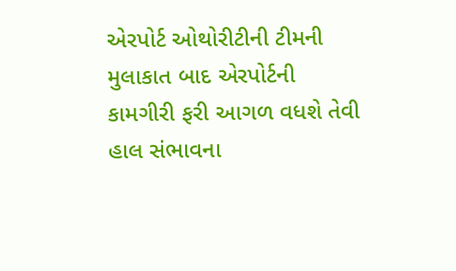એરપોર્ટ ઓથોરીટીની ટીમની મુલાકાત બાદ એરપોર્ટની કામગીરી ફરી આગળ વધશે તેવી હાલ સંભાવના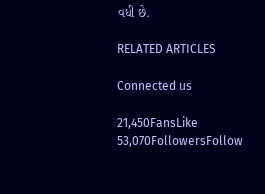વધી છે.

RELATED ARTICLES

Connected us

21,450FansLike
53,070FollowersFollow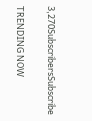3,270SubscribersSubscribe

TRENDING NOW